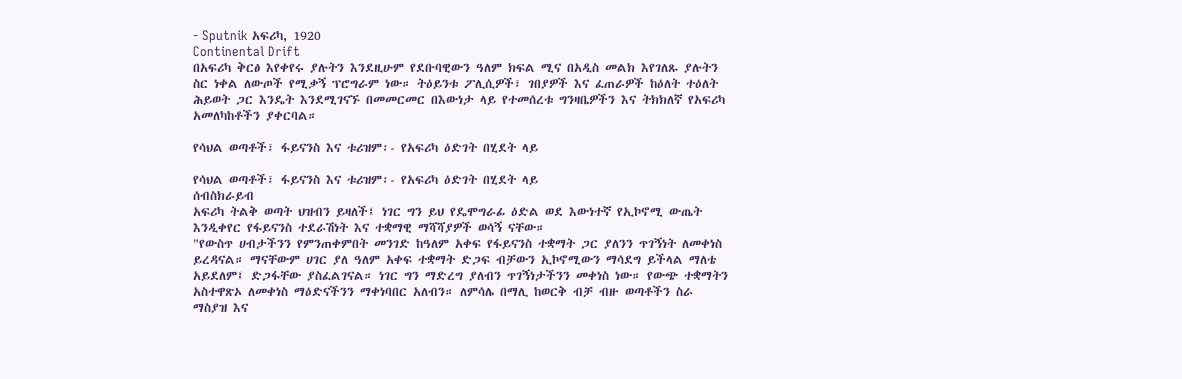- Sputnik አፍሪካ, 1920
Continental Drift
በአፍሪካ ቅርፅ እየቀየሩ ያሉትን እንደዚሁም የደቡባዊውን ዓለም ክፍል ሚና በአዲስ መልክ እየገለጹ ያሉትን ስር ነቀል ለውጦች የሚቃኝ ፕሮግራም ነው። ትዕይንቱ ፖሊሲዎች፣ ገበያዎች እና ፈጠራዎች ከዕለት ተዕለት ሕይወት ጋር እንዴት እንደሚገናኙ በመመርመር በእውነታ ላይ የተመሰረቱ ግንዛቤዎችን እና ትክክለኛ የአፍሪካ አመለካከቶችን ያቀርባል።

የሳህል ወጣቶች፣ ፋይናንስ እና ቱሪዝም፡- የአፍሪካ ዕድገት በሂደት ላይ

የሳህል ወጣቶች፣ ፋይናንስ እና ቱሪዝም፡- የአፍሪካ ዕድገት በሂደት ላይ
ሰብስክራይብ
አፍሪካ ትልቅ ወጣት ህዝብን ይዛለች፤ ነገር ግን ይህ የዴሞግራፊ ዕድል ወደ እውነተኛ የኢኮኖሚ ውጤት እንዲቀየር የፋይናንስ ተደራሽነት እና ተቋማዊ ማሻሻያዎች ወሳኝ ናቸው።
"የውስጥ ሀብታችንን የምንጠቀምበት መንገድ ከዓለም አቀፍ የፋይናንስ ተቋማት ጋር ያለንን ጥገኝነት ለመቀነስ ይረዳናል። ማናቸውም ሀገር ያለ ዓለም አቀፍ ተቋማት ድጋፍ ብቻውን ኢኮኖሚውን ማሳደግ ይችላል ማለቴ አይደለም፤ ድጋፋቸው ያስፈልገናል። ነገር ግን ማድረግ ያለብን ጥገኝነታችንን መቀነስ ነው። የውጭ ተቋማትን አስተዋጽኦ ለመቀነስ ማዕድናችንን ማቀነባበር አለብን። ለምሳሌ በማሊ ከወርቅ ብቻ ብዙ ወጣቶችን ስራ ማስያዝ እና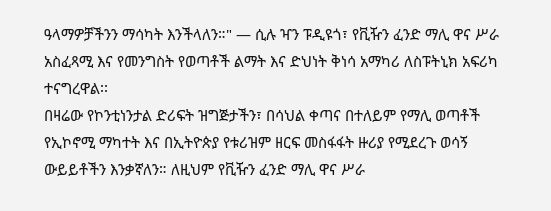ዓላማዎቻችንን ማሳካት እንችላለን።" — ሲሉ ዣን ፑዲዩጎ፣ የቪዥን ፈንድ ማሊ ዋና ሥራ አስፈጻሚ እና የመንግስት የወጣቶች ልማት እና ድህነት ቅነሳ አማካሪ ለስፑትኒክ አፍሪካ ተናግረዋል፡፡
በዛሬው የኮንቲነንታል ድሪፍት ዝግጅታችን፣ በሳህል ቀጣና በተለይም የማሊ ወጣቶች የኢኮኖሚ ማካተት እና በኢትዮጵያ የቱሪዝም ዘርፍ መስፋፋት ዙሪያ የሚደረጉ ወሳኝ ውይይቶችን እንቃኛለን። ለዚህም የቪዥን ፈንድ ማሊ ዋና ሥራ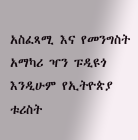አስፈጻሚ እና የመንግስት አማካሪ ዣን ፑዲዩጎ እንዲሁም የኢትዮጵያ ቱሪስት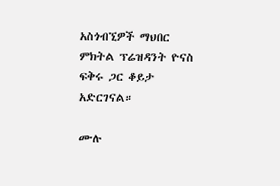አስጎብኚዎች ማህበር ምክትል ፕሬዝዳንት ዮናስ ፍቅሩ ጋር ቆይታ አድርገናል።

ሙሉ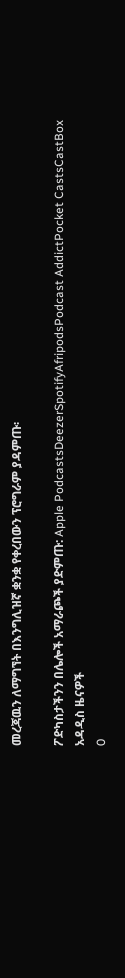መረጃዉን ለማግኘት በእንግሊዝኛ ቋንቋ የቀረበውን ፕሮግራም ያዳምጡ፡

ፖድካስታችንን በሌሎች አማራጮች ያድምጡ: Apple PodcastsDeezerSpotifyAfripodsPodcast AddictPocket CastsCastBox
አዳዲስ ዜናዎች
0